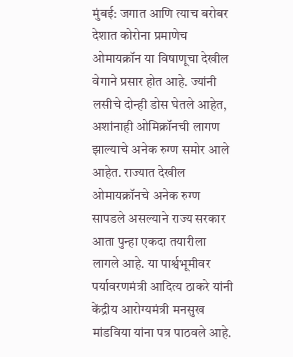मुंबई: जगात आणि त्याच बरोबर देशात कोरोना प्रमाणेच ओमायक्रॉन या विषाणूचा देखील वेगाने प्रसार होत आहे. ज्यांनी लसीचे दोन्ही डोस घेतले आहेत, अशांनाही ओमिक्रॉनची लागण झाल्याचे अनेक रुग्ण समोर आले आहेत. राज्यात देखील ओमायक्रॉनचे अनेक रुग्ण सापडले असल्याने राज्य सरकार आता पुन्हा एकदा तयारीला लागले आहे. या पार्श्वभूमीवर पर्यावरणमंत्री आदित्य ठाकरे यांनी केंद्रीय आरोग्यमंत्री मनसुख मांडविया यांना पत्र पाठवले आहे.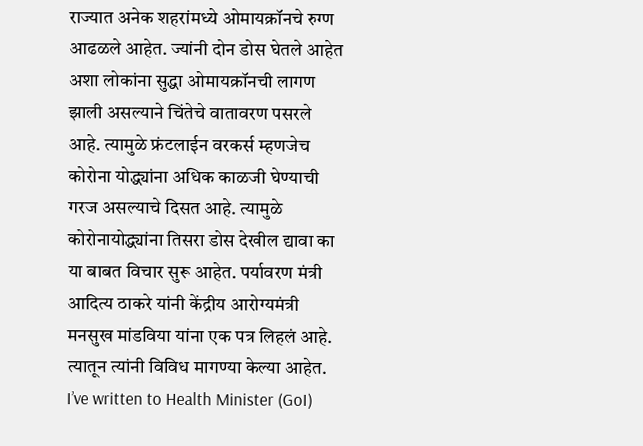राज्यात अनेक शहरांमध्ये ओमायक्रॉनचे रुग्ण आढळले आहेत. ज्यांनी दोन डोस घेतले आहेत अशा लोकांना सुद्धा ओमायक्रॉनची लागण झाली असल्याने चिंतेचे वातावरण पसरले आहे. त्यामुळे फ्रंटलाईन वरकर्स म्हणजेच कोरोना योद्ध्यांना अधिक काळजी घेण्याची गरज असल्याचे दिसत आहे. त्यामुळे कोरोनायोद्ध्यांना तिसरा डोस देखील द्यावा का या बाबत विचार सुरू आहेत. पर्यावरण मंत्री आदित्य ठाकरे यांनी केंद्रीय आरोग्यमंत्री मनसुख मांडविया यांना एक पत्र लिहलं आहे. त्यातून त्यांनी विविध मागण्या केल्या आहेत.
I’ve written to Health Minister (GoI)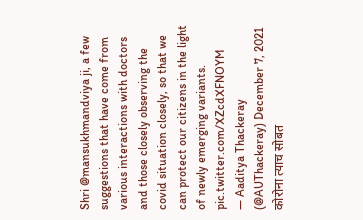Shri @mansukhmandviya ji, a few suggestions that have come from various interactions with doctors and those closely observing the covid situation closely, so that we can protect our citizens in the light of newly emerging variants. pic.twitter.com/XZcdXFNOYM
— Aaditya Thackeray (@AUThackeray) December 7, 2021
कोरोना त्याच सोबत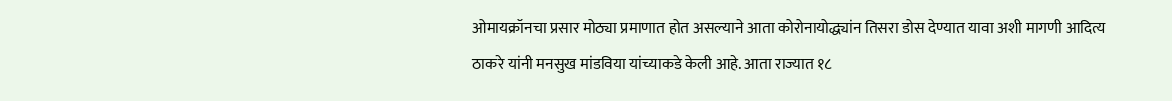ओमायक्रॉनचा प्रसार मोठ्या प्रमाणात होत असल्याने आता कोरोनायोद्ध्यांन तिसरा डोस देण्यात यावा अशी मागणी आदित्य ठाकरे यांनी मनसुख मांडविया यांच्याकडे केली आहे. आता राज्यात १८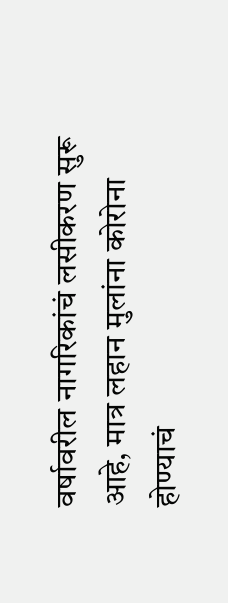वर्षावरील नागरिकांचं लसीकरण सुरू आहे, मात्र लहान मुलांना कोरोना होण्याचं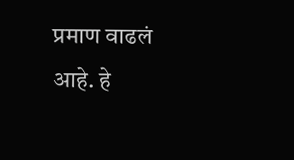प्रमाण वाढलं आहे. हे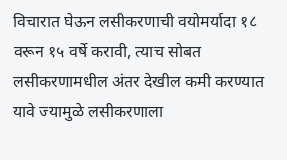विचारात घेऊन लसीकरणाची वयोमर्यादा १८ वरून १५ वर्षे करावी, त्याच सोबत लसीकरणामधील अंतर देखील कमी करण्यात यावे ज्यामुळे लसीकरणाला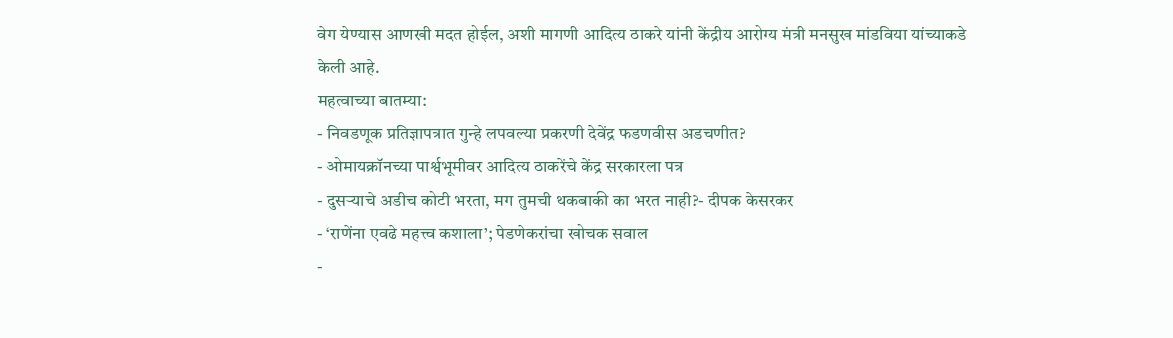वेग येण्यास आणखी मदत होईल, अशी मागणी आदित्य ठाकरे यांनी केंद्रीय आरोग्य मंत्री मनसुख मांडविया यांच्याकडे केली आहे.
महत्वाच्या बातम्या:
- निवडणूक प्रतिज्ञापत्रात गुन्हे लपवल्या प्रकरणी देवेंद्र फडणवीस अडचणीत?
- ओमायक्रॉनच्या पार्श्वभूमीवर आदित्य ठाकरेंचे केंद्र सरकारला पत्र
- दुसऱ्याचे अडीच कोटी भरता, मग तुमची थकबाकी का भरत नाही?- दीपक केसरकर
- ‘राणेंना एवढे महत्त्व कशाला’; पेडणेकरांचा खोचक सवाल
-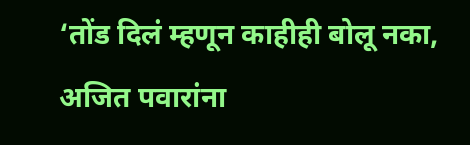‘तोंड दिलं म्हणून काहीही बोलू नका, अजित पवारांना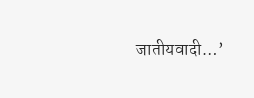जातीयवादी…’